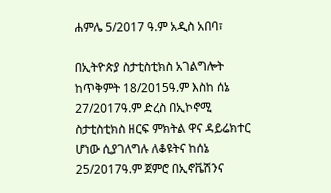ሐምሌ 5/2017 ዓ.ም አዲስ አበባ፣

በኢትዮጵያ ስታቲስቲክስ አገልግሎት ከጥቅምት 18/2015ዓ.ም እስከ ሰኔ 27/2017ዓ.ም ድረስ በኢኮኖሚ ስታቲስቲክስ ዘርፍ ምክትል ዋና ዳይሬክተር ሆነው ሲያገለግሉ ለቆዩትና ከሰኔ 25/2017ዓ.ም ጀምሮ በኢኖቬሽንና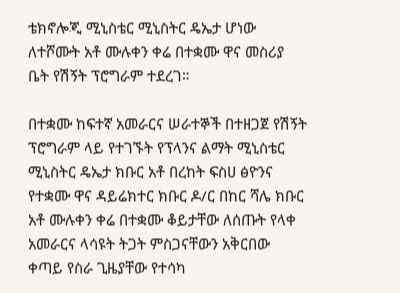ቴክኖሎጂ ሚኒስቴር ሚኒስትር ዴኤታ ሆነው ለተሾሙት አቶ ሙሉቀን ቀሬ በተቋሙ ዋና መስሪያ ቤት የሽኝት ፕሮግራም ተደረገ።

በተቋሙ ከፍተኛ አመራርና ሠራተኞች በተዘጋጀ የሽኝት ፕሮግራም ላይ የተገኙት የፕላንና ልማት ሚኒስቴር ሚኒስትር ዴኤታ ክቡር አቶ በረከት ፍስሀ ፅዮንና የተቋሙ ዋና ዳይሬክተር ክቡር ዶ/ር በከር ሻሌ ክቡር አቶ ሙሉቀን ቀሬ በተቋሙ ቆይታቸው ለሰጡት የላቀ አመራርና ላሳዩት ትጋት ምስጋናቸውን አቅርበው ቀጣይ የስራ ጊዜያቸው የተሳካ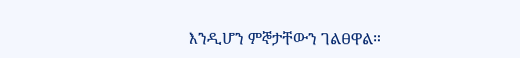እንዲሆን ምኞታቸውን ገልፀዋል።